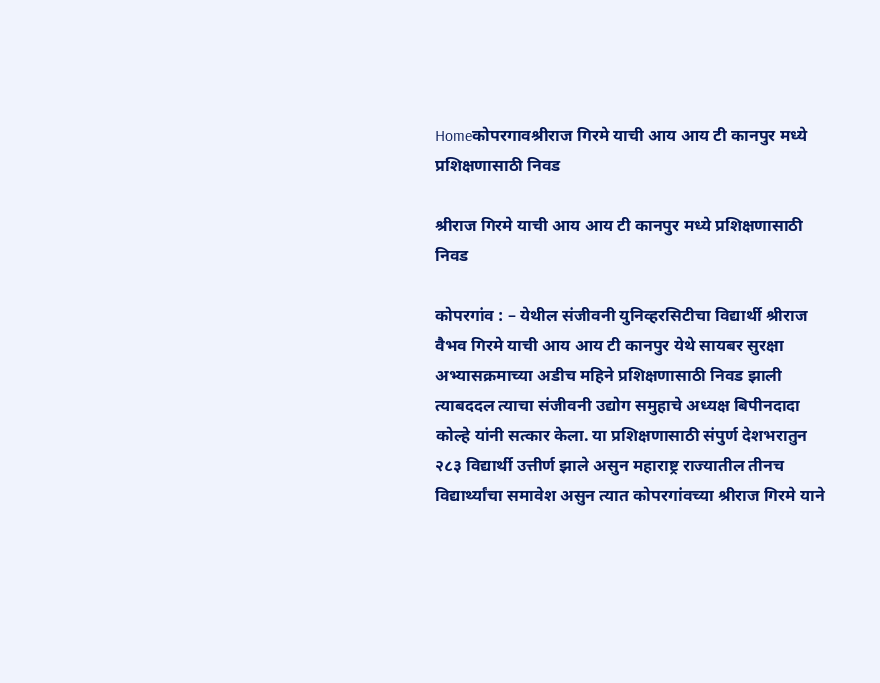Homeकोपरगावश्रीराज गिरमे याची आय आय टी कानपुर मध्ये प्रशिक्षणासाठी निवड

श्रीराज गिरमे याची आय आय टी कानपुर मध्ये प्रशिक्षणासाठी निवड

कोपरगांव : – येथील संजीवनी युनिव्हरसिटीचा विद्यार्थी श्रीराज वैभव गिरमे याची आय आय टी कानपुर येथे सायबर सुरक्षा अभ्यासक्रमाच्या अडीच महिने प्रशिक्षणासाठी निवड झाली त्याबददल त्याचा संजीवनी उद्योग समुहाचे अध्यक्ष बिपीनदादा कोल्हे यांनी सत्कार केला. या प्रशिक्षणासाठी संपुर्ण देशभरातुन २८३ विद्यार्थी उत्तीर्ण झाले असुन महाराष्ट्र राज्यातील तीनच विद्यार्थ्यांचा समावेश असुन त्यात कोपरगांवच्या श्रीराज गिरमे याने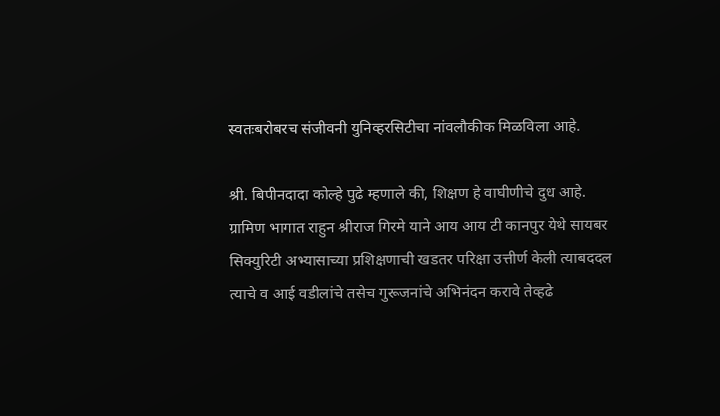स्वतःबरोबरच संजीवनी युनिव्हरसिटीचा नांवलौकीक मिळविला आहे.

श्री. बिपीनदादा कोल्हे पुढे म्हणाले की, शिक्षण हे वाघीणीचे दुध आहे. ग्रामिण भागात राहुन श्रीराज गिरमे याने आय आय टी कानपुर येथे सायबर सिक्युरिटी अभ्यासाच्या प्रशिक्षणाची खडतर परिक्षा उत्तीर्ण केली त्याबददल त्याचे व आई वडीलांचे तसेच गुरूजनांचे अभिनंदन करावे तेव्हढे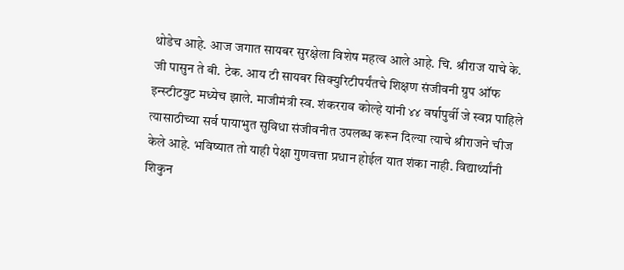थोडेच आहे. आज जगात सायबर सुरक्षेला विशेष महत्व आले आहे. चि. श्रीराज याचे के. जी पासुन ते बी. टेक. आय टी सायबर सिक्युरिटीपर्यंतचे शिक्षण संजीवनी ग्रुप ऑफ इन्स्टीटयुट मध्येच झाले. माजीमंत्री स्व. शंकरराव कोल्हे यांनी ४४ वर्षापुर्वी जे स्वप्न पाहिले त्यासाठीच्या सर्व पायाभुत सुविधा संजीवनीत उपलब्ध करून दिल्या त्याचे श्रीराजने चीज केले आहे. भविष्यात तो याही पेक्षा गुणवत्ता प्रधान होईल यात शंका नाही. विद्यार्थ्यांनी शिकुन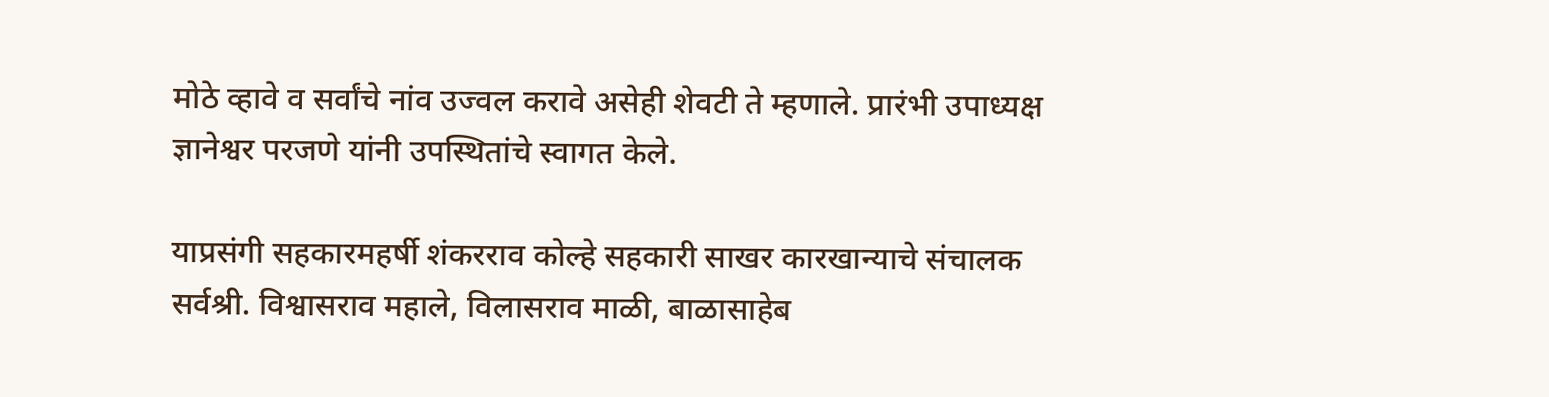मोठे व्हावे व सर्वांचे नांव उज्वल करावे असेही शेवटी ते म्हणाले. प्रारंभी उपाध्यक्ष ज्ञानेश्वर परजणे यांनी उपस्थितांचे स्वागत केले.

याप्रसंगी सहकारमहर्षी शंकरराव कोल्हे सहकारी साखर कारखान्याचे संचालक सर्वश्री. विश्वासराव महाले, विलासराव माळी, बाळासाहेब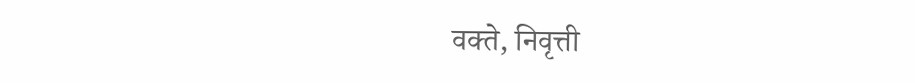वक्ते, निवृत्ती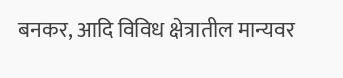बनकर, आदि विविध क्षेत्रातील मान्यवर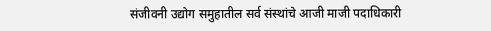संजीवनी उद्योग समुहातील सर्व संस्थांचे आजी माजी पदाधिकारी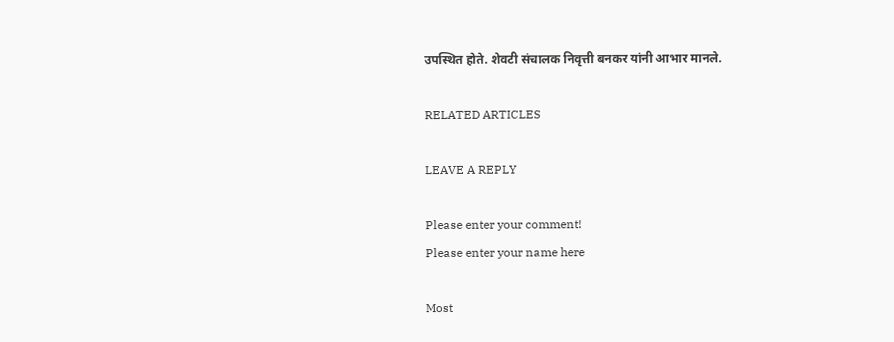उपस्थित होते. शेवटी संचालक निवृत्ती बनकर यांनी आभार मानले.

RELATED ARTICLES

LEAVE A REPLY

Please enter your comment!
Please enter your name here

Most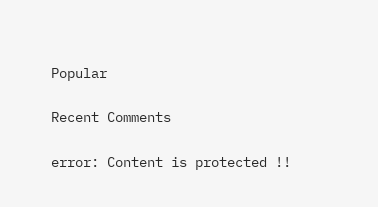Popular

Recent Comments

error: Content is protected !!